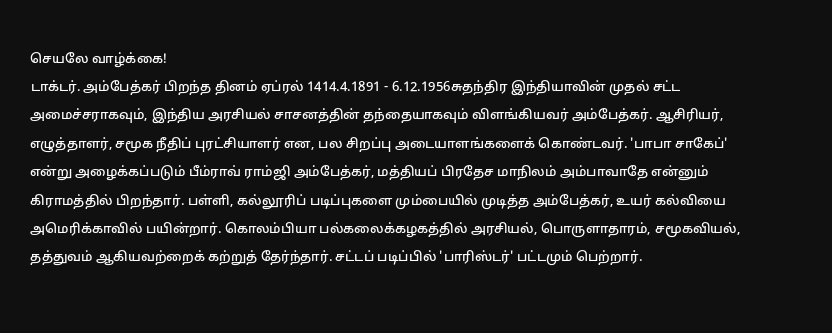செயலே வாழ்க்கை!
டாக்டர். அம்பேத்கர் பிறந்த தினம் ஏப்ரல் 1414.4.1891 - 6.12.1956சுதந்திர இந்தியாவின் முதல் சட்ட அமைச்சராகவும், இந்திய அரசியல் சாசனத்தின் தந்தையாகவும் விளங்கியவர் அம்பேத்கர். ஆசிரியர், எழுத்தாளர், சமூக நீதிப் புரட்சியாளர் என, பல சிறப்பு அடையாளங்களைக் கொண்டவர். 'பாபா சாகேப்' என்று அழைக்கப்படும் பீம்ராவ் ராம்ஜி அம்பேத்கர், மத்தியப் பிரதேச மாநிலம் அம்பாவாதே என்னும் கிராமத்தில் பிறந்தார். பள்ளி, கல்லூரிப் படிப்புகளை மும்பையில் முடித்த அம்பேத்கர், உயர் கல்வியை அமெரிக்காவில் பயின்றார். கொலம்பியா பல்கலைக்கழகத்தில் அரசியல், பொருளாதாரம், சமூகவியல், தத்துவம் ஆகியவற்றைக் கற்றுத் தேர்ந்தார். சட்டப் படிப்பில் 'பாரிஸ்டர்' பட்டமும் பெற்றார்.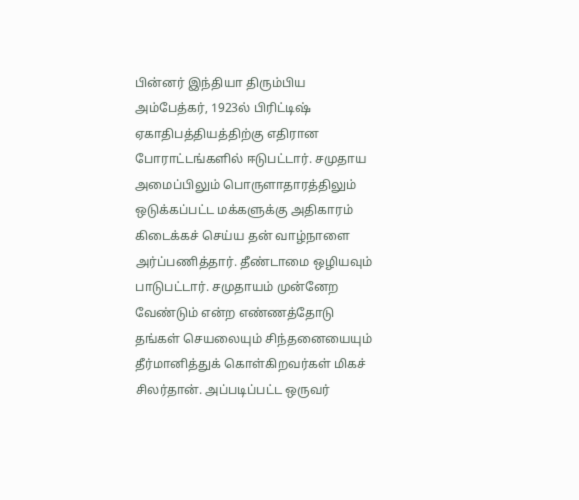பின்னர் இந்தியா திரும்பிய அம்பேத்கர், 1923ல் பிரிட்டிஷ் ஏகாதிபத்தியத்திற்கு எதிரான போராட்டங்களில் ஈடுபட்டார். சமுதாய அமைப்பிலும் பொருளாதாரத்திலும் ஒடுக்கப்பட்ட மக்களுக்கு அதிகாரம் கிடைக்கச் செய்ய தன் வாழ்நாளை அர்ப்பணித்தார். தீண்டாமை ஒழியவும் பாடுபட்டார். சமுதாயம் முன்னேற வேண்டும் என்ற எண்ணத்தோடு தங்கள் செயலையும் சிந்தனையையும் தீர்மானித்துக் கொள்கிறவர்கள் மிகச் சிலர்தான். அப்படிப்பட்ட ஒருவர்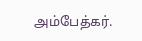அம்பேத்கர்.